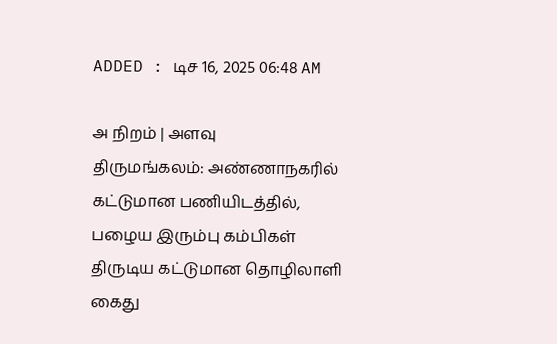ADDED : டிச 16, 2025 06:48 AM

அ நிறம் | அளவு
திருமங்கலம்: அண்ணாநகரில் கட்டுமான பணியிடத்தில், பழைய இரும்பு கம்பிகள் திருடிய கட்டுமான தொழிலாளி கைது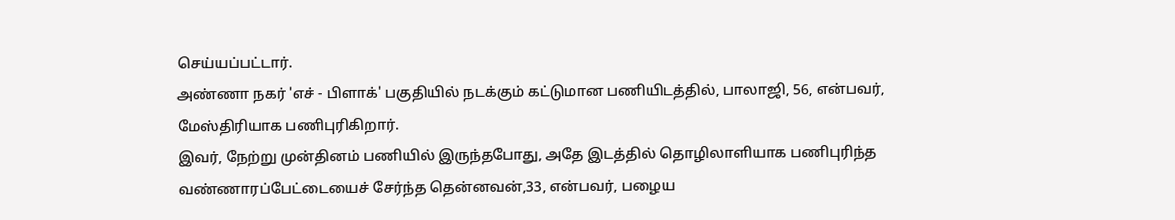செய்யப்பட்டார்.
அண்ணா நகர் 'எச் - பிளாக்' பகுதியில் நடக்கும் கட்டுமான பணியிடத்தில், பாலாஜி, 56, என்பவர், மேஸ்திரியாக பணிபுரிகிறார்.
இவர், நேற்று முன்தினம் பணியில் இருந்தபோது, அதே இடத்தில் தொழிலாளியாக பணிபுரிந்த வண்ணாரப்பேட்டையைச் சேர்ந்த தென்னவன்,33, என்பவர், பழைய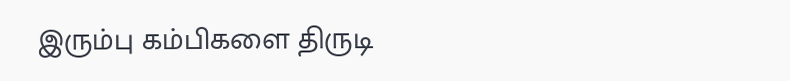இரும்பு கம்பிகளை திருடி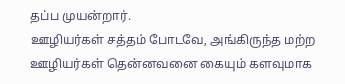தப்ப முயன்றார்.
ஊழியர்கள் சத்தம் போடவே, அங்கிருந்த மற்ற ஊழியர்கள் தென்னவனை கையும் களவுமாக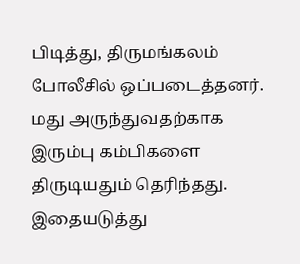பிடித்து, திருமங்கலம் போலீசில் ஒப்படைத்தனர்.
மது அருந்துவதற்காக இரும்பு கம்பிகளை திருடியதும் தெரிந்தது. இதையடுத்து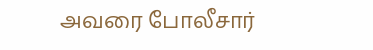அவரை போலீசார்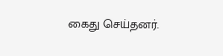கைது செய்தனர்.